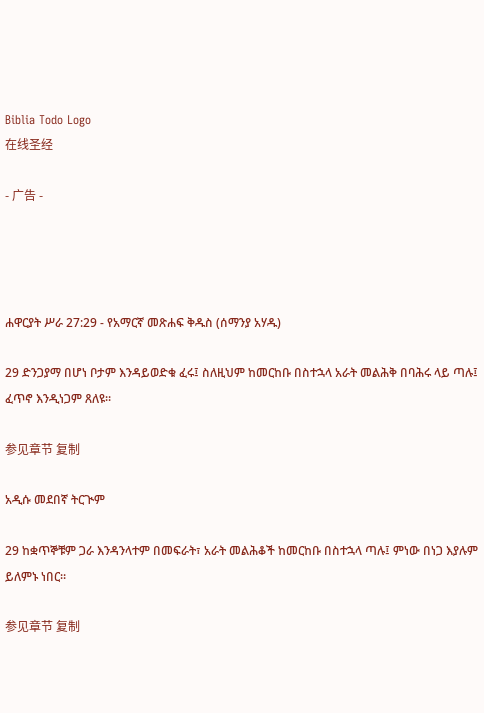Biblia Todo Logo
在线圣经

- 广告 -




ሐዋርያት ሥራ 27:29 - የአማርኛ መጽሐፍ ቅዱስ (ሰማንያ አሃዱ)

29 ድንጋያማ በሆነ ቦታም እንዳይወድቁ ፈሩ፤ ስለዚህም ከመርከቡ በስተኋላ አራት መልሕቅ በባሕሩ ላይ ጣሉ፤ ፈጥኖ እንዲነጋም ጸለዩ።

参见章节 复制

አዲሱ መደበኛ ትርጒም

29 ከቋጥኞቹም ጋራ እንዳንላተም በመፍራት፣ አራት መልሕቆች ከመርከቡ በስተኋላ ጣሉ፤ ምነው በነጋ እያሉም ይለምኑ ነበር።

参见章节 复制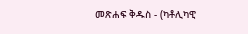መጽሐፍ ቅዱስ - (ካቶሊካዊ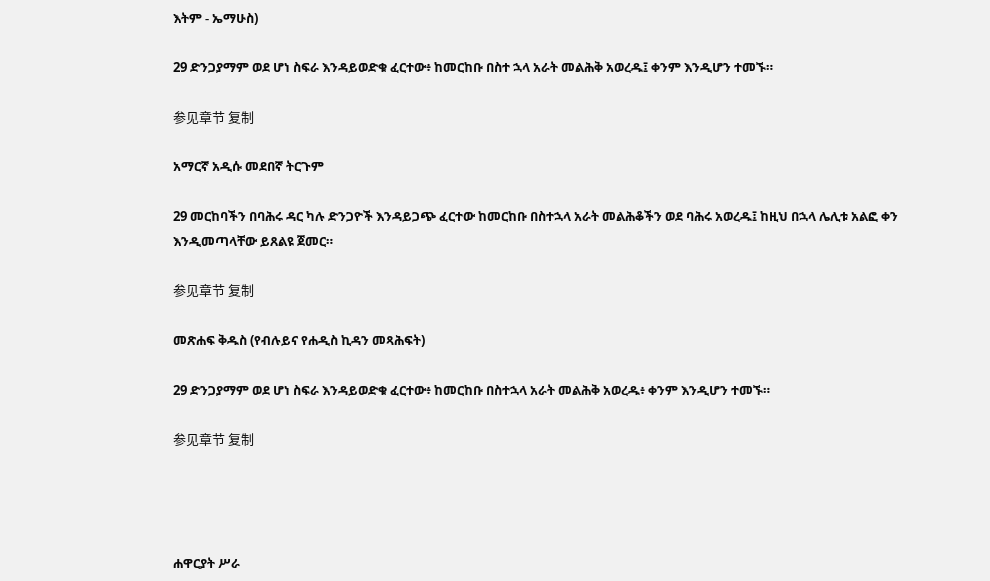እትም - ኤማሁስ)

29 ድንጋያማም ወደ ሆነ ስፍራ እንዳይወድቁ ፈርተው፥ ከመርከቡ በስተ ኋላ አራት መልሕቅ አወረዱ፤ ቀንም እንዲሆን ተመኙ።

参见章节 复制

አማርኛ አዲሱ መደበኛ ትርጉም

29 መርከባችን በባሕሩ ዳር ካሉ ድንጋዮች እንዳይጋጭ ፈርተው ከመርከቡ በስተኋላ አራት መልሕቆችን ወደ ባሕሩ አወረዱ፤ ከዚህ በኋላ ሌሊቱ አልፎ ቀን እንዲመጣላቸው ይጸልዩ ጀመር።

参见章节 复制

መጽሐፍ ቅዱስ (የብሉይና የሐዲስ ኪዳን መጻሕፍት)

29 ድንጋያማም ወደ ሆነ ስፍራ እንዳይወድቁ ፈርተው፥ ከመርከቡ በስተኋላ አራት መልሕቅ አወረዱ፥ ቀንም እንዲሆን ተመኙ።

参见章节 复制




ሐዋርያት ሥራ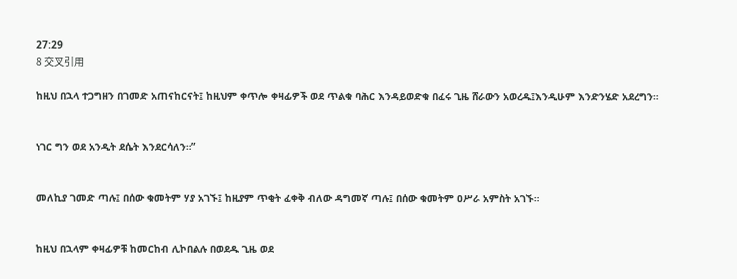27:29
8 交叉引用

ከዚህ በኋላ ተጋግዘን በገመድ አጠናከርናት፤ ከዚህም ቀጥሎ ቀዛፊዎች ወደ ጥልቁ ባሕር እንዳይወድቁ በፈሩ ጊዜ ሸራውን አወረዱ፤እንዲሁም እንድንሄድ አደረግን።


ነገር ግን ወደ አንዲት ደሴት እንደርሳለን።”


መለኪያ ገመድ ጣሉ፤ በሰው ቁመትም ሃያ አገኙ፤ ከዚያም ጥቂት ፈቀቅ ብለው ዳግመኛ ጣሉ፤ በሰው ቁመትም ዐሥራ አምስት አገኙ።


ከዚህ በኋላም ቀዛፊዎቹ ከመርከብ ሊኮበልሉ በወደዱ ጊዜ ወደ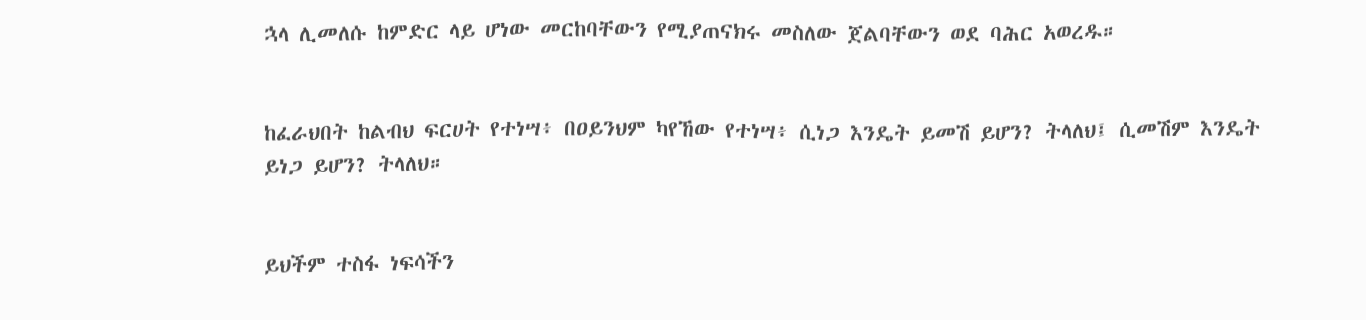ኋላ ሊመለሱ ከምድር ላይ ሆነው መርከባቸውን የሚያጠናክሩ መስለው ጀልባቸውን ወደ ባሕር አወረዱ።


ከፈራህበት ከልብህ ፍርሀት የተነሣ፥ በዐይንህም ካየኸው የተነሣ፥ ሲነጋ እንዴት ይመሽ ይሆን? ትላለህ፤ ሲመሽም እንዴት ይነጋ ይሆን? ትላለህ።


ይህችም ተስፋ ነፍሳችን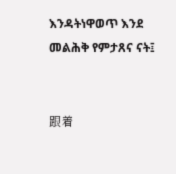እንዳትነዋወጥ እንደ መልሕቅ የምታጸና ናት፤


跟着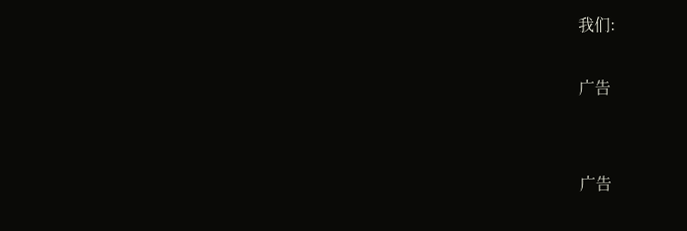我们:

广告


广告